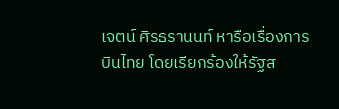เจตน์ ศิรธรานนท์ หารือเรื่องการบินไทย โดยเรียกร้องให้รัฐส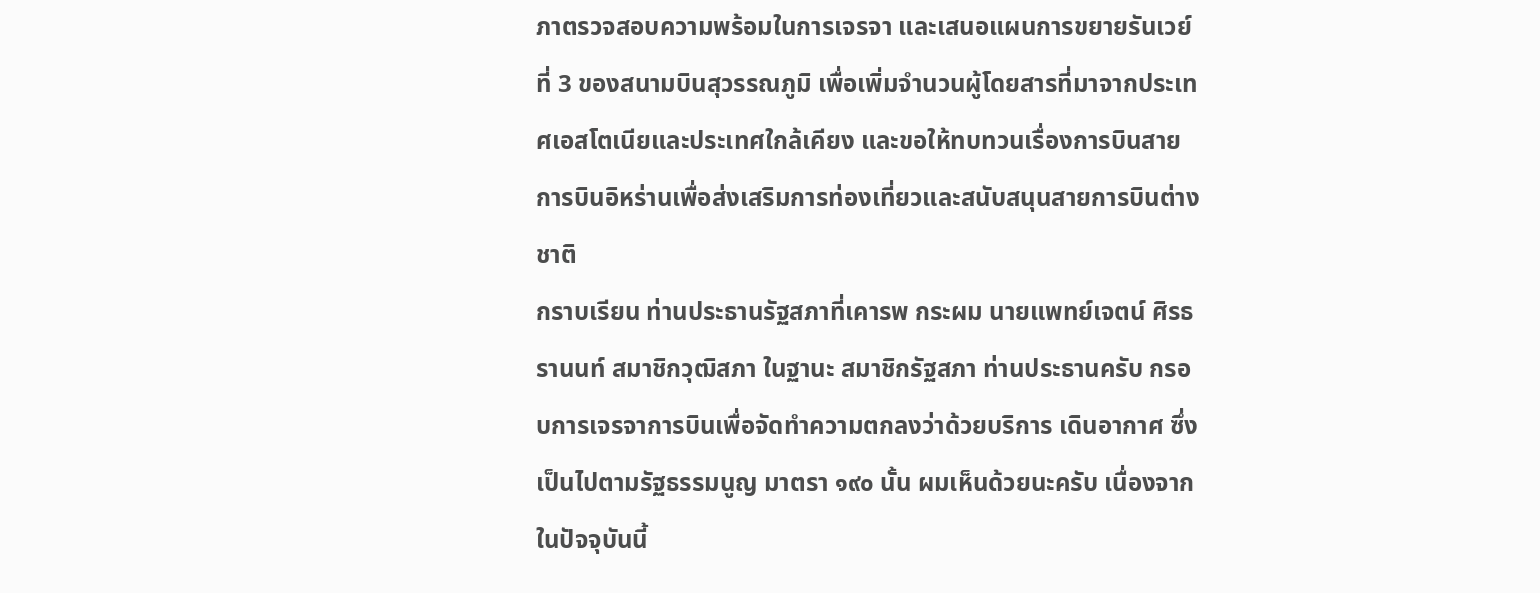ภาตรวจสอบความพร้อมในการเจรจา และเสนอแผนการขยายรันเวย์ที่ 3 ของสนามบินสุวรรณภูมิ เพื่อเพิ่มจำนวนผู้โดยสารที่มาจากประเทศเอสโตเนียและประเทศใกล้เคียง และขอให้ทบทวนเรื่องการบินสายการบินอิหร่านเพื่อส่งเสริมการท่องเที่ยวและสนับสนุนสายการบินต่างชาติ
กราบเรียน ท่านประธานรัฐสภาที่เคารพ กระผม นายแพทย์เจตน์ ศิรธรานนท์ สมาชิกวุฒิสภา ในฐานะ สมาชิกรัฐสภา ท่านประธานครับ กรอบการเจรจาการบินเพื่อจัดทำความตกลงว่าด้วยบริการ เดินอากาศ ซึ่งเป็นไปตามรัฐธรรมนูญ มาตรา ๑๙๐ นั้น ผมเห็นด้วยนะครับ เนื่องจากในปัจจุบันนี้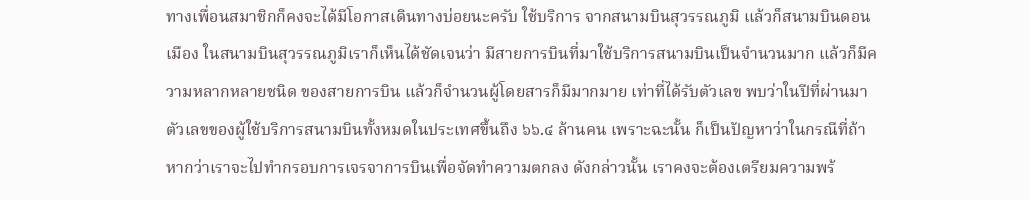ทางเพื่อนสมาชิกก็คงจะได้มีโอกาสเดินทางบ่อยนะครับ ใช้บริการ จากสนามบินสุวรรณภูมิ แล้วก็สนามบินดอนเมือง ในสนามบินสุวรรณภูมิเราก็เห็นได้ชัดเจนว่า มีสายการบินที่มาใช้บริการสนามบินเป็นจำนวนมาก แล้วก็มีความหลากหลายชนิด ของสายการบิน แล้วก็จำนวนผู้โดยสารก็มีมากมาย เท่าที่ได้รับตัวเลข พบว่าในปีที่ผ่านมา ตัวเลขของผู้ใช้บริการสนามบินทั้งหมดในประเทศขึ้นถึง ๖๖.๔ ล้านคน เพราะฉะนั้น ก็เป็นปัญหาว่าในกรณีที่ถ้าหากว่าเราจะไปทำกรอบการเจรจาการบินเพื่อจัดทำความตกลง ดังกล่าวนั้น เราคงจะต้องเตรียมความพร้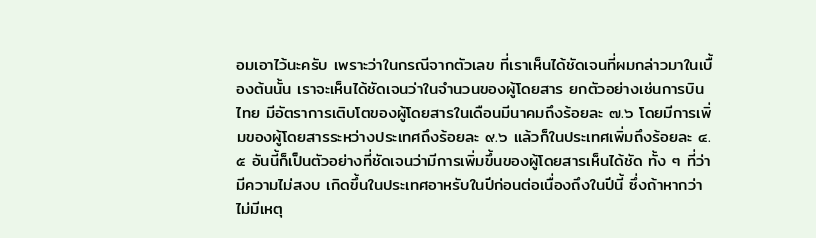อมเอาไว้นะครับ เพราะว่าในกรณีจากตัวเลข ที่เราเห็นได้ชัดเจนที่ผมกล่าวมาในเบื้องต้นนั้น เราจะเห็นได้ชัดเจนว่าในจำนวนของผู้โดยสาร ยกตัวอย่างเช่นการบินไทย มีอัตราการเติบโตของผู้โดยสารในเดือนมีนาคมถึงร้อยละ ๗.๖ โดยมีการเพิ่มของผู้โดยสารระหว่างประเทศถึงร้อยละ ๙.๖ แล้วก็ในประเทศเพิ่มถึงร้อยละ ๔.๕ อันนี้ก็เป็นตัวอย่างที่ชัดเจนว่ามีการเพิ่มขึ้นของผู้โดยสารเห็นได้ชัด ทั้ง ๆ ที่ว่ามีความไม่สงบ เกิดขึ้นในประเทศอาหรับในปีก่อนต่อเนื่องถึงในปีนี้ ซึ่งถ้าหากว่าไม่มีเหตุ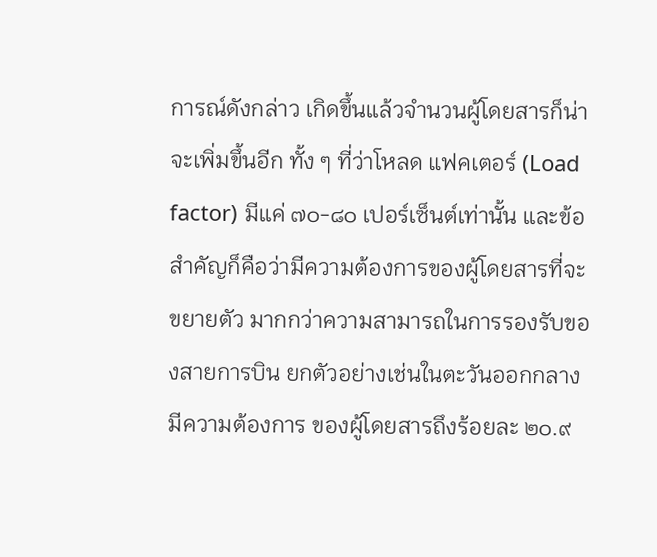การณ์ดังกล่าว เกิดขึ้นแล้วจำนวนผู้โดยสารก็น่าจะเพิ่มขึ้นอีก ทั้ง ๆ ที่ว่าโหลด แฟคเตอร์ (Load factor) มีแค่ ๗๐-๘๐ เปอร์เซ็นต์เท่านั้น และข้อสำคัญก็คือว่ามีความต้องการของผู้โดยสารที่จะขยายตัว มากกว่าความสามารถในการรองรับของสายการบิน ยกตัวอย่างเช่นในตะวันออกกลางมีความต้องการ ของผู้โดยสารถึงร้อยละ ๒๐.๙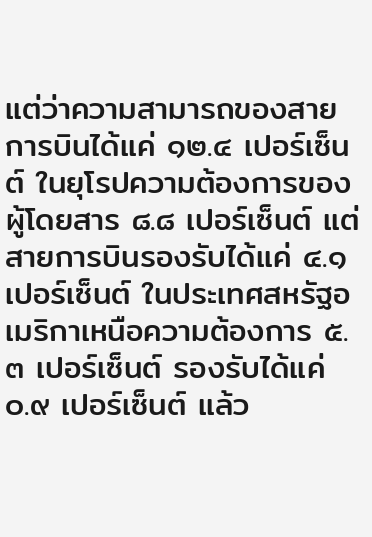แต่ว่าความสามารถของสายการบินได้แค่ ๑๒.๔ เปอร์เซ็นต์ ในยุโรปความต้องการของผู้โดยสาร ๘.๘ เปอร์เซ็นต์ แต่สายการบินรองรับได้แค่ ๔.๑ เปอร์เซ็นต์ ในประเทศสหรัฐอเมริกาเหนือความต้องการ ๕.๓ เปอร์เซ็นต์ รองรับได้แค่ ๐.๙ เปอร์เซ็นต์ แล้ว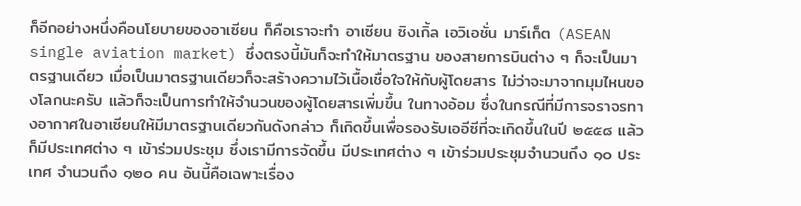ก็อีกอย่างหนึ่งคือนโยบายของอาเซียน ก็คือเราจะทำ อาเซียน ซิงเกิ้ล เอวิเอชั่น มาร์เก็ต (ASEAN single aviation market) ซึ่งตรงนี้มันก็จะทำให้มาตรฐาน ของสายการบินต่าง ๆ ก็จะเป็นมาตรฐานเดียว เมื่อเป็นมาตรฐานเดียวก็จะสร้างความไว้เนื้อเชื่อใจให้กับผู้โดยสาร ไม่ว่าจะมาจากมุมไหนของโลกนะครับ แล้วก็จะเป็นการทำให้จำนวนของผู้โดยสารเพิ่มขึ้น ในทางอ้อม ซึ่งในกรณีที่มีการจราจรทางอากาศในอาเซียนให้มีมาตรฐานเดียวกันดังกล่าว ก็เกิดขึ้นเพื่อรองรับเออีซีที่จะเกิดขึ้นในปี ๒๕๕๘ แล้วก็มีประเทศต่าง ๆ เข้าร่วมประชุม ซึ่งเรามีการจัดขึ้น มีประเทศต่าง ๆ เข้าร่วมประชุมจำนวนถึง ๑๐ ประเทศ จำนวนถึง ๑๒๐ คน อันนี้คือเฉพาะเรื่อง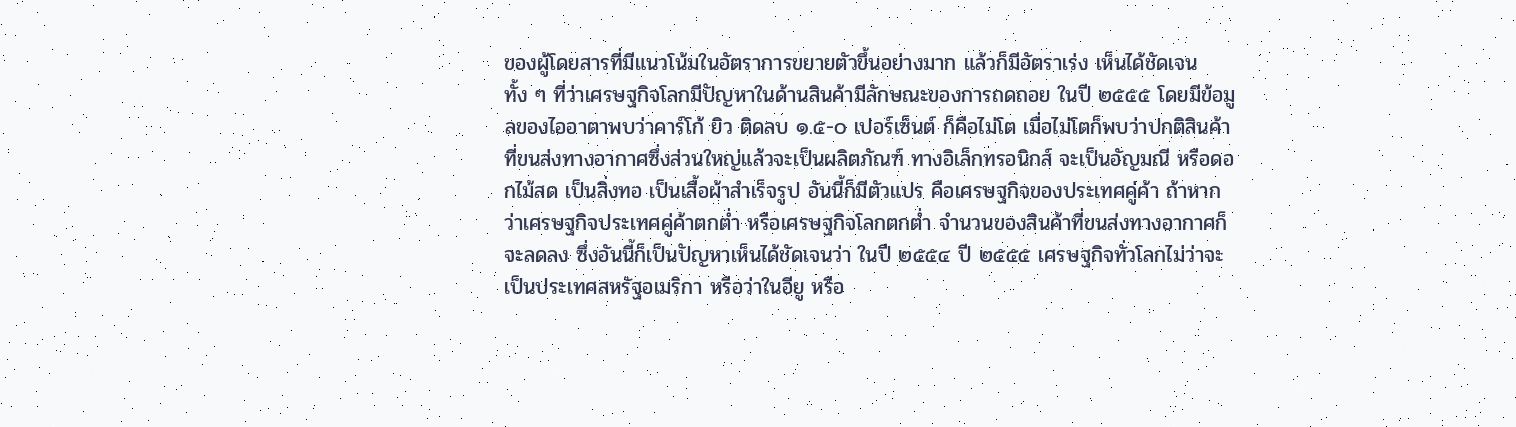ของผู้โดยสารที่มีแนวโน้มในอัตราการขยายตัวขึ้นอย่างมาก แล้วก็มีอัตราเร่ง เห็นได้ชัดเจน ทั้ง ๆ ที่ว่าเศรษฐกิจโลกมีปัญหาในด้านสินค้ามีลักษณะของการถดถอย ในปี ๒๕๕๕ โดยมีข้อมูลของไออาตาพบว่าคาร์โก้ ยิว ติดลบ ๑.๕-๐ เปอร์เซ็นต์ ก็คือไม่โต เมื่อไม่โตก็พบว่าปกติสินค้าที่ขนส่งทางอากาศซึ่งส่วนใหญ่แล้วจะเป็นผลิตภัณฑ์ ทางอิเล็กทรอนิกส์ จะเป็นอัญมณี หรือดอกไม้สด เป็นสิ่งทอ เป็นเสื้อผ้าสำเร็จรูป อันนี้ก็มีตัวแปร คือเศรษฐกิจของประเทศคู่ค้า ถ้าหากว่าเศรษฐกิจประเทศคู่ค้าตกต่ำ หรือเศรษฐกิจโลกตกต่ำ จำนวนของสินค้าที่ขนส่งทางอากาศก็จะลดลง ซึ่งอันนี้ก็เป็นปัญหาเห็นได้ชัดเจนว่า ในปี ๒๕๕๔ ปี ๒๕๕๕ เศรษฐกิจทั่วโลกไม่ว่าจะเป็นประเทศสหรัฐอเมริกา หรือว่าในอียู หรือ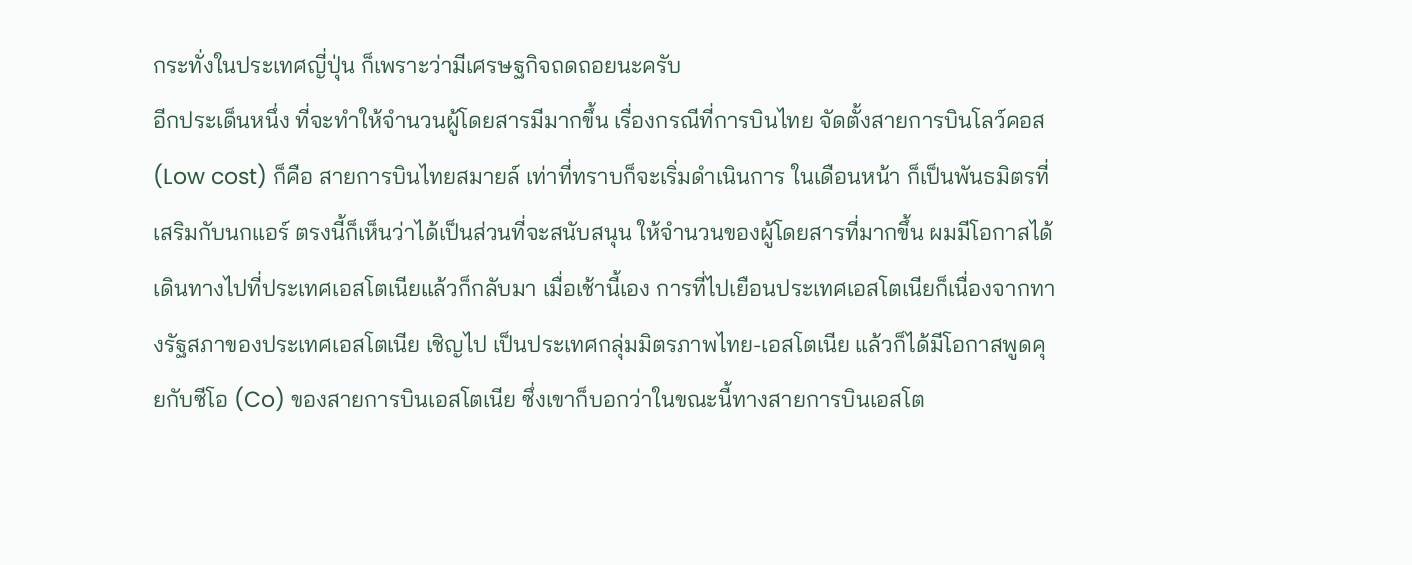กระทั่งในประเทศญี่ปุ่น ก็เพราะว่ามีเศรษฐกิจถดถอยนะครับ
อีกประเด็นหนึ่ง ที่จะทำให้จำนวนผู้โดยสารมีมากขึ้น เรื่องกรณีที่การบินไทย จัดตั้งสายการบินโลว์คอส (Low cost) ก็คือ สายการบินไทยสมายล์ เท่าที่ทราบก็จะเริ่มดำเนินการ ในเดือนหน้า ก็เป็นพันธมิตรที่เสริมกับนกแอร์ ตรงนี้ก็เห็นว่าได้เป็นส่วนที่จะสนับสนุน ให้จำนวนของผู้โดยสารที่มากขึ้น ผมมีโอกาสได้เดินทางไปที่ประเทศเอสโตเนียแล้วก็กลับมา เมื่อเช้านี้เอง การที่ไปเยือนประเทศเอสโตเนียก็เนื่องจากทางรัฐสภาของประเทศเอสโตเนีย เชิญไป เป็นประเทศกลุ่มมิตรภาพไทย-เอสโตเนีย แล้วก็ได้มีโอกาสพูดคุยกับซีโอ (Co) ของสายการบินเอสโตเนีย ซึ่งเขาก็บอกว่าในขณะนี้ทางสายการบินเอสโต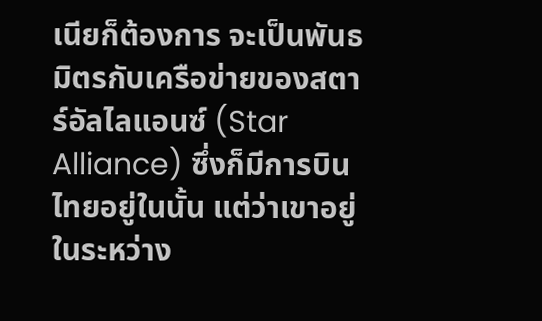เนียก็ต้องการ จะเป็นพันธมิตรกับเครือข่ายของสตาร์อัลไลแอนซ์ (Star Alliance) ซึ่งก็มีการบินไทยอยู่ในนั้น แต่ว่าเขาอยู่ในระหว่าง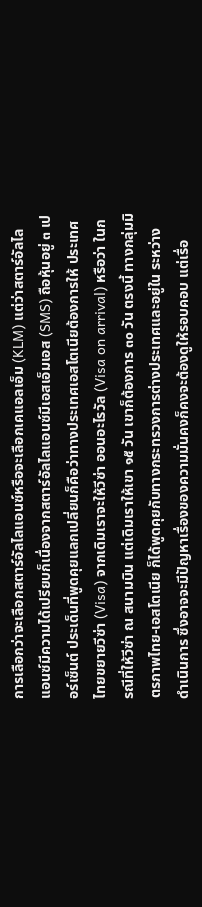การเลือกว่าจะเลือกสตาร์อัลไลแอนซ์หรือจะเลือกเคแอลเอ็ม (KLM) แต่ว่าสตาร์อัลไลแอนซ์มีความได้เปรียบก็เนื่องจากสตาร์อัลไลแอนซ์มีเอสเอ็มเอส (SMS) ถือหุ้นอยู่ ๓ เปอร์เซ็นต์ ประเด็นที่พูดคุยแลกเปลี่ยนก็คือว่าทางประเทศเอสโตเนียต้องการให้ ประเทศไทยขยายวีซ่า (Visa) จากเดิมเราจะให้วีซ่า ออนอะไรวัล (Visa on arrival) หรือว่า ในกรณีที่ให้วีซ่า ณ สนามบิน แต่เดิมเราให้เขา ๑๕ วัน เขาก็ต้องการ ๓๐ วัน ตรงนี้ ทางกลุ่มมิตรภาพไทย-เอสโตเนีย ก็ได้พูดคุยกับทางกระทรวงการต่างประเทศและอยู่ใน ระหว่างดำเนินการ ซึ่งอาจจะมีปัญหาเรื่องของความมั่นคงก็คงจะต้องดูให้รอบคอบ แต่เรื่อ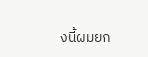งนี้ผมยก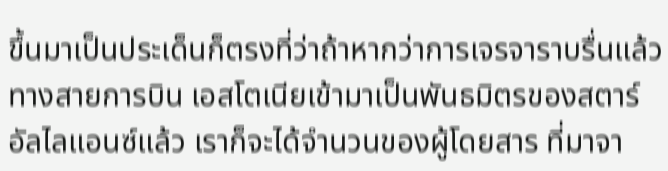ขึ้นมาเป็นประเด็นก็ตรงที่ว่าถ้าหากว่าการเจรจาราบรื่นแล้วทางสายการบิน เอสโตเนียเข้ามาเป็นพันธมิตรของสตาร์อัลไลแอนซ์แล้ว เราก็จะได้จำนวนของผู้โดยสาร ที่มาจา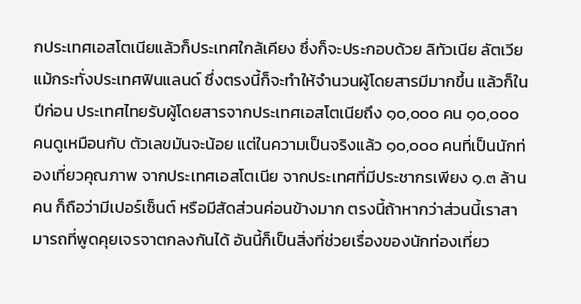กประเทศเอสโตเนียแล้วก็ประเทศใกล้เคียง ซึ่งก็จะประกอบด้วย ลิทัวเนีย ลัตเวีย แม้กระทั่งประเทศฟินแลนด์ ซึ่งตรงนี้ก็จะทำให้จำนวนผู้โดยสารมีมากขึ้น แล้วก็ในปีก่อน ประเทศไทยรับผู้โดยสารจากประเทศเอสโตเนียถึง ๑๐,๐๐๐ คน ๑๐,๐๐๐ คนดูเหมือนกับ ตัวเลขมันจะน้อย แต่ในความเป็นจริงแล้ว ๑๐,๐๐๐ คนที่เป็นนักท่องเที่ยวคุณภาพ จากประเทศเอสโตเนีย จากประเทศที่มีประชากรเพียง ๑.๓ ล้านคน ก็ถือว่ามีเปอร์เซ็นต์ หรือมีสัดส่วนค่อนข้างมาก ตรงนี้ถ้าหากว่าส่วนนี้เราสามารถที่พูดคุยเจรจาตกลงกันได้ อันนี้ก็เป็นสิ่งที่ช่วยเรื่องของนักท่องเที่ยว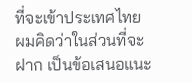ที่จะเข้าประเทศไทย ผมคิดว่าในส่วนที่จะฝาก เป็นข้อเสนอแนะ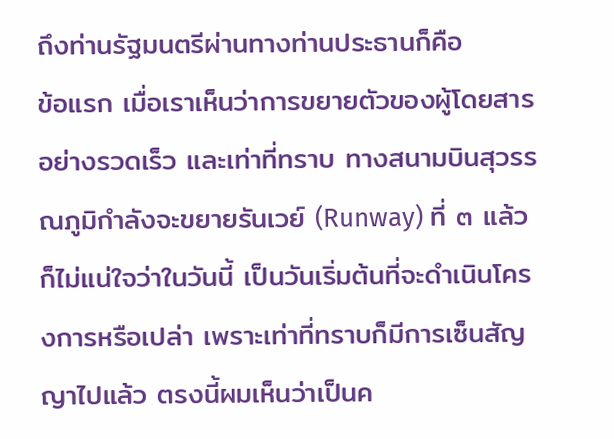ถึงท่านรัฐมนตรีผ่านทางท่านประธานก็คือ
ข้อแรก เมื่อเราเห็นว่าการขยายตัวของผู้โดยสารอย่างรวดเร็ว และเท่าที่ทราบ ทางสนามบินสุวรรณภูมิกำลังจะขยายรันเวย์ (Runway) ที่ ๓ แล้วก็ไม่แน่ใจว่าในวันนี้ เป็นวันเริ่มต้นที่จะดำเนินโครงการหรือเปล่า เพราะเท่าที่ทราบก็มีการเซ็นสัญญาไปแล้ว ตรงนี้ผมเห็นว่าเป็นค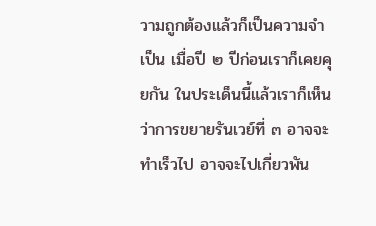วามถูกต้องแล้วก็เป็นความจำเป็น เมื่อปี ๒ ปีก่อนเราก็เคยคุยกัน ในประเด็นนี้แล้วเราก็เห็นว่าการขยายรันเวย์ที่ ๓ อาจจะทำเร็วไป อาจจะไปเกี่ยวพัน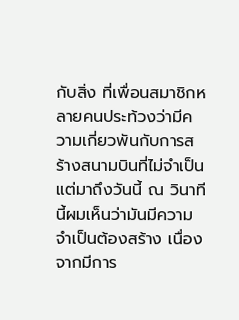กับสิ่ง ที่เพื่อนสมาชิกหลายคนประท้วงว่ามีความเกี่ยวพันกับการสร้างสนามบินที่ไม่จำเป็น แต่มาถึงวันนี้ ณ วินาทีนี้ผมเห็นว่ามันมีความจำเป็นต้องสร้าง เนื่องจากมีการ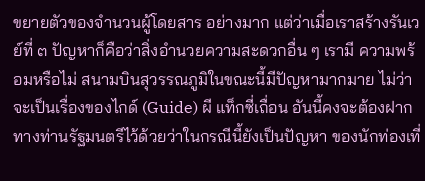ขยายตัวของจำนวนผู้โดยสาร อย่างมาก แต่ว่าเมื่อเราสร้างรันเวย์ที่ ๓ ปัญหาก็คือว่าสิ่งอำนวยความสะดวกอื่น ๆ เรามี ความพร้อมหรือไม่ สนามบินสุวรรณภูมิในขณะนี้มีปัญหามากมาย ไม่ว่าจะเป็นเรื่องของไกด์ (Guide) ผี แท็กซี่เถื่อน อันนี้คงจะต้องฝากทางท่านรัฐมนตรีไว้ด้วยว่าในกรณีนี้ยังเป็นปัญหา ของนักท่องเที่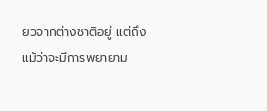ยวจากต่างชาติอยู่ แต่ถึงแม้ว่าจะมีการพยายาม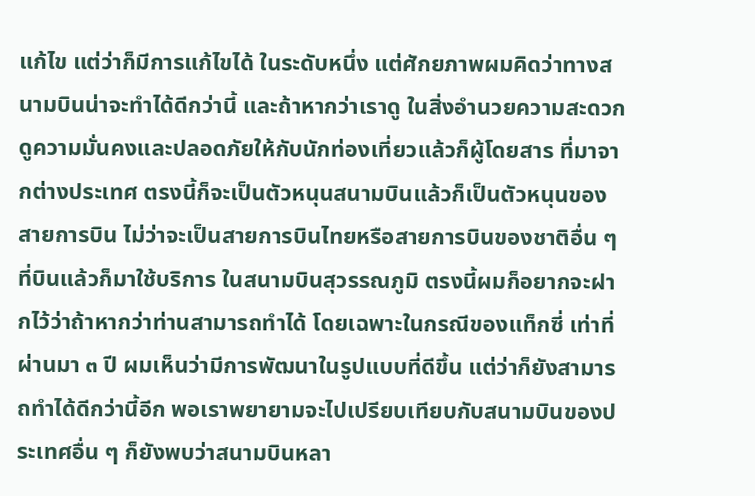แก้ไข แต่ว่าก็มีการแก้ไขได้ ในระดับหนึ่ง แต่ศักยภาพผมคิดว่าทางสนามบินน่าจะทำได้ดีกว่านี้ และถ้าหากว่าเราดู ในสิ่งอำนวยความสะดวก ดูความมั่นคงและปลอดภัยให้กับนักท่องเที่ยวแล้วก็ผู้โดยสาร ที่มาจากต่างประเทศ ตรงนี้ก็จะเป็นตัวหนุนสนามบินแล้วก็เป็นตัวหนุนของสายการบิน ไม่ว่าจะเป็นสายการบินไทยหรือสายการบินของชาติอื่น ๆ ที่บินแล้วก็มาใช้บริการ ในสนามบินสุวรรณภูมิ ตรงนี้ผมก็อยากจะฝากไว้ว่าถ้าหากว่าท่านสามารถทำได้ โดยเฉพาะในกรณีของแท็กซี่ เท่าที่ผ่านมา ๓ ปี ผมเห็นว่ามีการพัฒนาในรูปแบบที่ดีขึ้น แต่ว่าก็ยังสามารถทำได้ดีกว่านี้อีก พอเราพยายามจะไปเปรียบเทียบกับสนามบินของประเทศอื่น ๆ ก็ยังพบว่าสนามบินหลา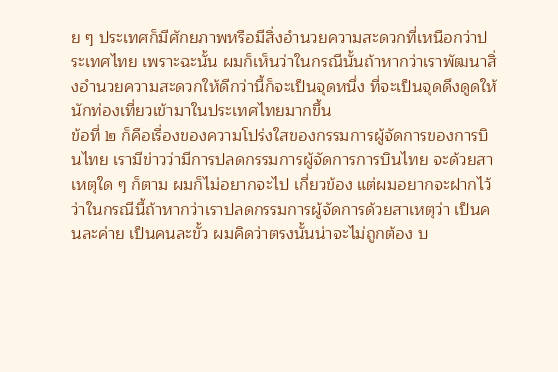ย ๆ ประเทศก็มีศักยภาพหรือมีสิ่งอำนวยความสะดวกที่เหนือกว่าประเทศไทย เพราะฉะนั้น ผมก็เห็นว่าในกรณีนั้นถ้าหากว่าเราพัฒนาสิ่งอำนวยความสะดวกให้ดีกว่านี้ก็จะเป็นจุดหนึ่ง ที่จะเป็นจุดดึงดูดให้นักท่องเที่ยวเข้ามาในประเทศไทยมากขึ้น
ข้อที่ ๒ ก็คือเรื่องของความโปร่งใสของกรรมการผู้จัดการของการบินไทย เรามีข่าวว่ามีการปลดกรรมการผู้จัดการการบินไทย จะด้วยสาเหตุใด ๆ ก็ตาม ผมก็ไม่อยากจะไป เกี่ยวข้อง แต่ผมอยากจะฝากไว้ว่าในกรณีนี้ถ้าหากว่าเราปลดกรรมการผู้จัดการด้วยสาเหตุว่า เป็นคนละค่าย เป็นคนละขั้ว ผมคิดว่าตรงนั้นน่าจะไม่ถูกต้อง บ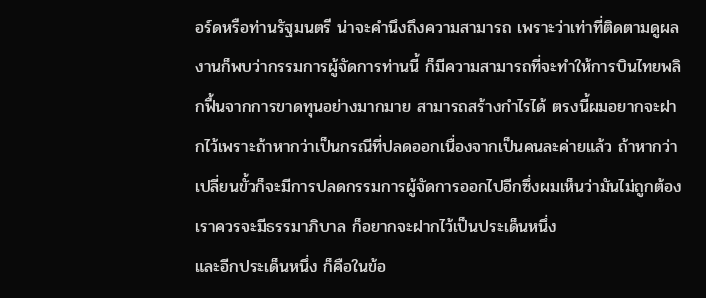อร์ดหรือท่านรัฐมนตรี น่าจะคำนึงถึงความสามารถ เพราะว่าเท่าที่ติดตามดูผลงานก็พบว่ากรรมการผู้จัดการท่านนี้ ก็มีความสามารถที่จะทำให้การบินไทยพลิกฟื้นจากการขาดทุนอย่างมากมาย สามารถสร้างกำไรได้ ตรงนี้ผมอยากจะฝากไว้เพราะถ้าหากว่าเป็นกรณีที่ปลดออกเนื่องจากเป็นคนละค่ายแล้ว ถ้าหากว่าเปลี่ยนขั้วก็จะมีการปลดกรรมการผู้จัดการออกไปอีกซึ่งผมเห็นว่ามันไม่ถูกต้อง เราควรจะมีธรรมาภิบาล ก็อยากจะฝากไว้เป็นประเด็นหนึ่ง
และอีกประเด็นหนึ่ง ก็คือในข้อ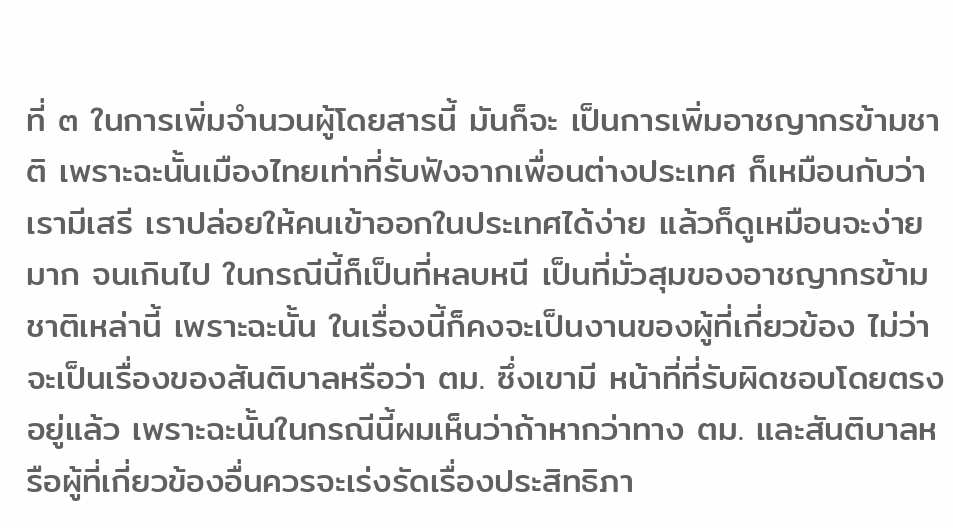ที่ ๓ ในการเพิ่มจำนวนผู้โดยสารนี้ มันก็จะ เป็นการเพิ่มอาชญากรข้ามชาติ เพราะฉะนั้นเมืองไทยเท่าที่รับฟังจากเพื่อนต่างประเทศ ก็เหมือนกับว่าเรามีเสรี เราปล่อยให้คนเข้าออกในประเทศได้ง่าย แล้วก็ดูเหมือนจะง่ายมาก จนเกินไป ในกรณีนี้ก็เป็นที่หลบหนี เป็นที่มั่วสุมของอาชญากรข้ามชาติเหล่านี้ เพราะฉะนั้น ในเรื่องนี้ก็คงจะเป็นงานของผู้ที่เกี่ยวข้อง ไม่ว่าจะเป็นเรื่องของสันติบาลหรือว่า ตม. ซึ่งเขามี หน้าที่ที่รับผิดชอบโดยตรงอยู่แล้ว เพราะฉะนั้นในกรณีนี้ผมเห็นว่าถ้าหากว่าทาง ตม. และสันติบาลหรือผู้ที่เกี่ยวข้องอื่นควรจะเร่งรัดเรื่องประสิทธิภา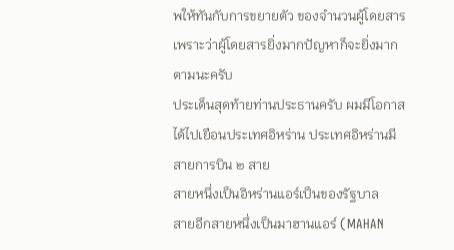พให้ทันกับการขยายตัว ของจำนวนผู้โดยสาร เพราะว่าผู้โดยสารยิ่งมากปัญหาก็จะยิ่งมากตามนะครับ
ประเด็นสุดท้ายท่านประธานครับ ผมมีโอกาสได้ไปเยือนประเทศอิหร่าน ประเทศอิหร่านมีสายการบิน ๒ สาย
สายหนึ่งเป็นอิหร่านแอร์เป็นของรัฐบาล
สายอีกสายหนึ่งเป็นมาฮานแอร์ (MAHAN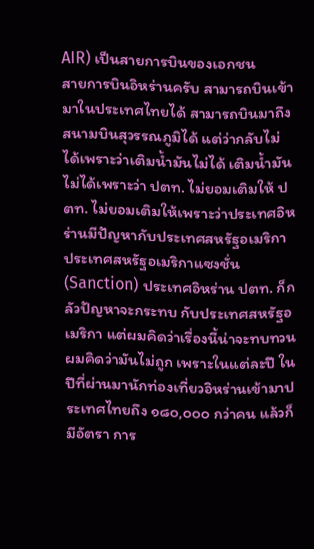AIR) เป็นสายการบินของเอกชน
สายการบินอิหร่านครับ สามารถบินเข้ามาในประเทศไทยได้ สามารถบินมาถึง สนามบินสุวรรณภูมิได้ แต่ว่ากลับไม่ได้เพราะว่าเติมน้ำมันไม่ได้ เติมน้ำมันไม่ได้เพราะว่า ปตท. ไม่ยอมเติมให้ ปตท. ไม่ยอมเติมให้เพราะว่าประเทศอิหร่านมีปัญหากับประเทศสหรัฐอเมริกา ประเทศสหรัฐอเมริกาแซงชั่น (Sanction) ประเทศอิหร่าน ปตท. ก็กลัวปัญหาจะกระทบ กับประเทศสหรัฐอเมริกา แต่ผมคิดว่าเรื่องนี้น่าจะทบทวน ผมคิดว่ามันไม่ถูก เพราะในแต่ละปี ในปีที่ผ่านมานักท่องเที่ยวอิหร่านเข้ามาประเทศไทยถึง ๑๘๐,๐๐๐ กว่าคน แล้วก็มีอัตรา การ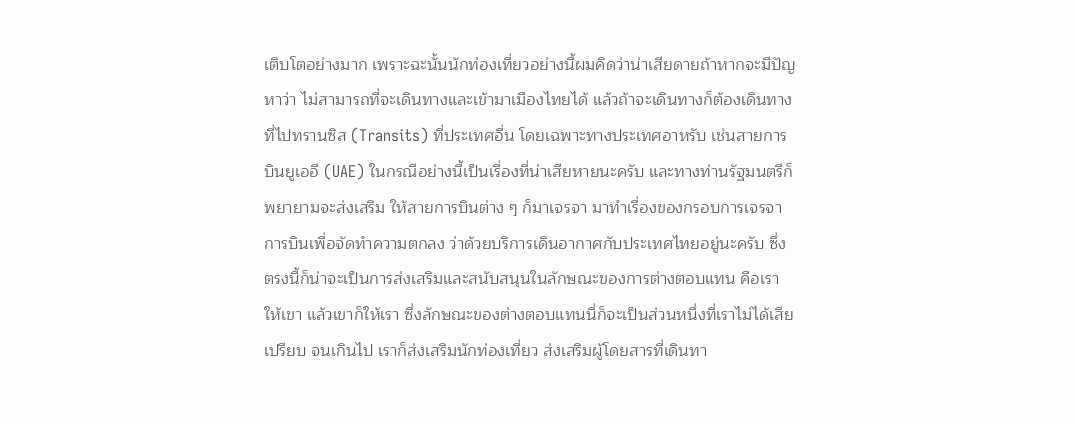เติบโตอย่างมาก เพราะฉะนั้นนักท่องเที่ยวอย่างนี้ผมคิดว่าน่าเสียดายถ้าหากจะมีปัญหาว่า ไม่สามารถที่จะเดินทางและเข้ามาเมืองไทยได้ แล้วถ้าจะเดินทางก็ต้องเดินทางที่ไปทรานซิส (Transits) ที่ประเทศอื่น โดยเฉพาะทางประเทศอาหรับ เช่นสายการบินยูเออี (UAE) ในกรณีอย่างนี้เป็นเรื่องที่น่าเสียหายนะครับ และทางท่านรัฐมนตรีก็พยายามจะส่งเสริม ให้สายการบินต่าง ๆ ก็มาเจรจา มาทำเรื่องของกรอบการเจรจาการบินเพื่อจัดทำความตกลง ว่าด้วยบริการเดินอากาศกับประเทศไทยอยู่นะครับ ซึ่งตรงนี้ก็น่าจะเป็นการส่งเสริมและสนับสนุนในลักษณะของการต่างตอบแทน คือเราให้เขา แล้วเขาก็ให้เรา ซึ่งลักษณะของต่างตอบแทนนี่ก็จะเป็นส่วนหนึ่งที่เราไม่ได้เสียเปรียบ จนเกินไป เราก็ส่งเสริมนักท่องเที่ยว ส่งเสริมผู้โดยสารที่เดินทา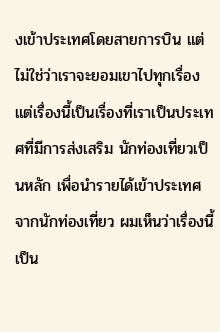งเข้าประเทศโดยสายการบิน แต่ไม่ใช่ว่าเราจะยอมเขาไปทุกเรื่อง แต่เรื่องนี้เป็นเรื่องที่เราเป็นประเทศที่มีการส่งเสริม นักท่องเที่ยวเป็นหลัก เพื่อนำรายได้เข้าประเทศจากนักท่องเที่ยว ผมเห็นว่าเรื่องนี้เป็น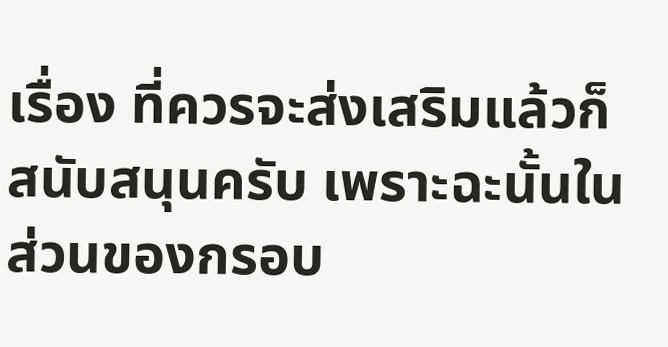เรื่อง ที่ควรจะส่งเสริมแล้วก็สนับสนุนครับ เพราะฉะนั้นในส่วนของกรอบ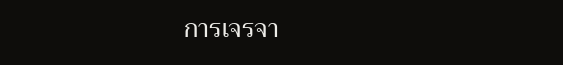การเจรจา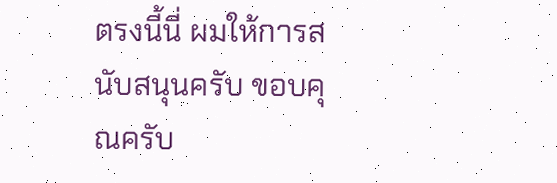ตรงนี้นี่ ผมให้การสนับสนุนครับ ขอบคุณครับ